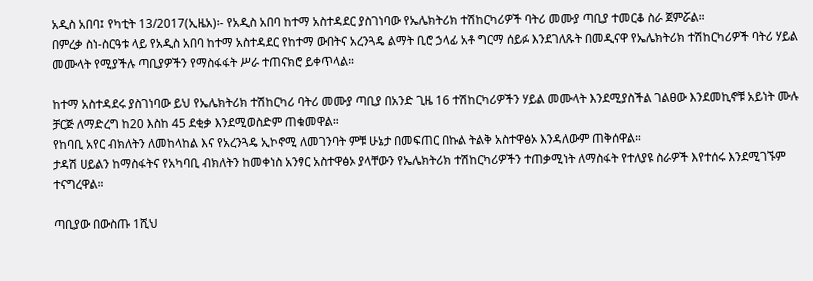አዲስ አበባ፤ የካቲት 13/2017(ኢዜአ)፡- የአዲስ አበባ ከተማ አስተዳደር ያስገነባው የኤሌክትሪክ ተሽከርካሪዎች ባትሪ መሙያ ጣቢያ ተመርቆ ስራ ጀምሯል።
በምረቃ ስነ-ስርዓቱ ላይ የአዲስ አበባ ከተማ አስተዳደር የከተማ ውበትና አረንጓዴ ልማት ቢሮ ኃላፊ አቶ ግርማ ሰይፉ እንደገለጹት በመዲናዋ የኤሌክትሪክ ተሽከርካሪዎች ባትሪ ሃይል መሙላት የሚያችሉ ጣቢያዎችን የማስፋፋት ሥራ ተጠናክሮ ይቀጥላል።

ከተማ አስተዳደሩ ያስገነባው ይህ የኤሌክትሪክ ተሽከርካሪ ባትሪ መሙያ ጣቢያ በአንድ ጊዜ 16 ተሽከርካሪዎችን ሃይል መሙላት እንደሚያስችል ገልፀው እንደመኪኖቹ አይነት ሙሉ ቻርጅ ለማድረግ ከ20 እስከ 45 ደቂቃ እንደሚወስድም ጠቁመዋል።
የከባቢ አየር ብክለትን ለመከላከል እና የአረንጓዴ ኢኮኖሚ ለመገንባት ምቹ ሁኔታ በመፍጠር በኩል ትልቅ አስተዋፅኦ እንዳለውም ጠቅሰዋል።
ታዳሽ ሀይልን ከማስፋትና የአካባቢ ብክለትን ከመቀነስ አንፃር አስተዋፅኦ ያላቸውን የኤሌክትሪክ ተሽከርካሪዎችን ተጠቃሚነት ለማስፋት የተለያዩ ስራዎች እየተሰሩ እንደሚገኙም ተናግረዋል።

ጣቢያው በውስጡ 1ሺህ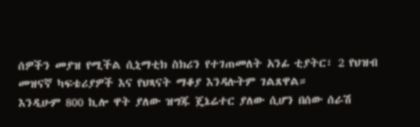ሰዎችን መያዝ የሚችል ሲኒማቲክ ስክሪን የተገጠመለት አንፊ ቲያትር፣ 2 የህዝብ መዝናኛ ካፍቴሪያዎች እና የህጻናት ማቆያ እንዳሉትም ገልጸዋል።
እንዲሁም 800 ኪሎ ዋት ያለው ዝግጁ ጄኔሬተር ያለው ሲሆን በሰው ሰራሽ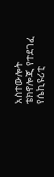አስተውሎት ቴክኖሎጂ የተደገፈ የሴኪዩሪቲ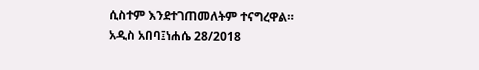ሲስተም እንደተገጠመለትም ተናግረዋል።
አዲስ አበባ፤ነሐሴ 28/2018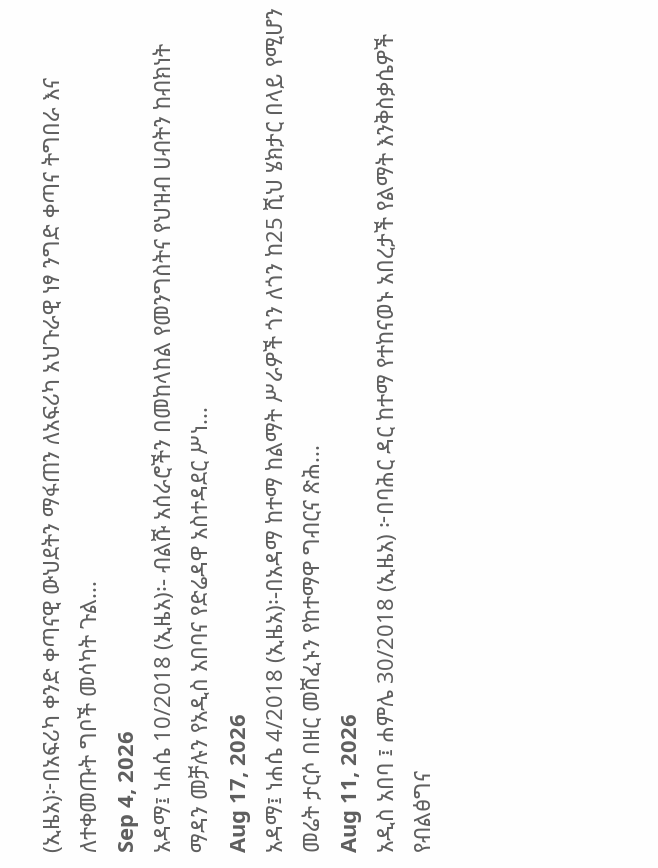(ኢዜአ)፦በአፍሪካ ቀንድ ቀጣናዊ ውህደትን ማፋጠን ለአፍሪካ አህጉራዊ ነፃ ንግድ ቀጣና ትግበራ እና ለተቀመጡት ግቦች መሳካት ጉል...
Sep 4, 2026
አዳማ፤ ነሐሴ 10/2018 (ኢዜአ)፡- ብልሹ አሰራሮችን በመከላከል የመንግስትና የህዝብ ሀብትን ከብክነት ማዳን መቻሉን የአዲስ አበባና የድሬዳዋ አስተዳደር ሥነ...
Aug 17, 2026
አዳማ፤ ነሐሴ 4/2018 (ኢዜአ)፡-በአዳማ ከተማ ከልማት ሥራዎች ጎን ለጎን ከ25 ሺህ ሄክታር በላይ የሚሆን መሬት ታርሶ በዘር መሸፈኑን የከተማዋ ግብርና ጽሕ...
Aug 11, 2026
አዲስ አበባ ፤ ሐምሌ 30/2018 (ኢዜአ) ፦በባሕር ዳር ከተማ የተከናወኑ አበረታች የልማት እንቅስቃሴዎች የብልፅግና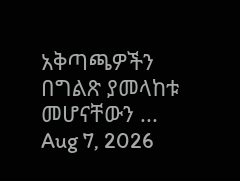አቅጣጫዎችን በግልጽ ያመላከቱ መሆናቸውን ...
Aug 7, 2026